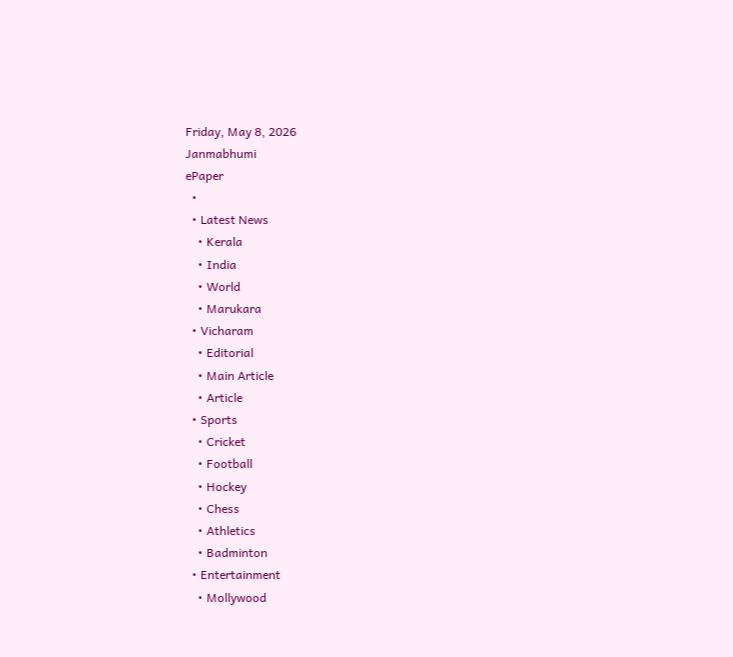Friday, May 8, 2026
Janmabhumi
ePaper
  •
  • Latest News
    • Kerala
    • India
    • World
    • Marukara
  • Vicharam
    • Editorial
    • Main Article
    • Article
  • Sports
    • Cricket
    • Football
    • Hockey
    • Chess
    • Athletics
    • Badminton
  • Entertainment
    • Mollywood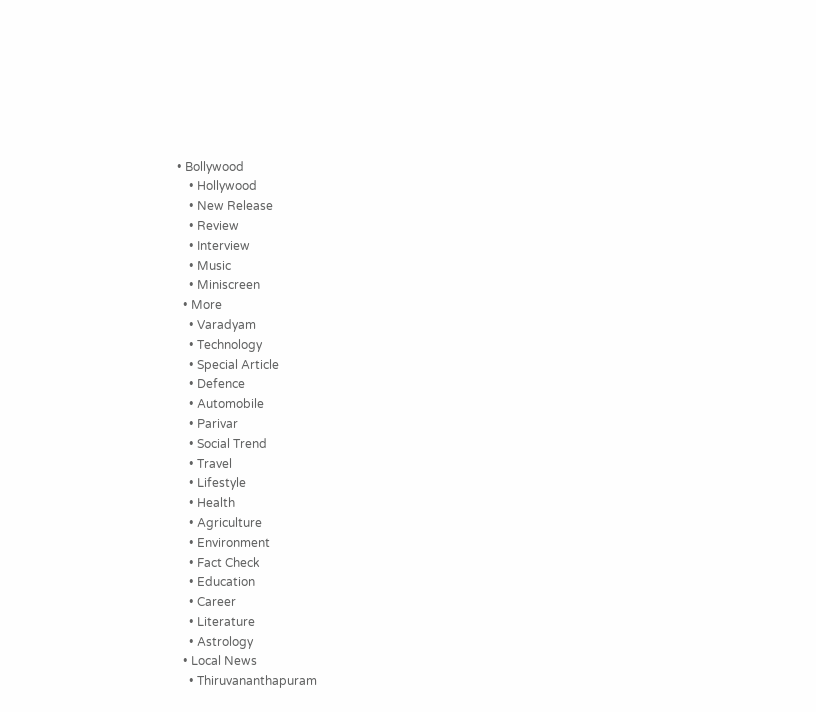• Bollywood
    • Hollywood
    • New Release
    • Review
    • Interview
    • Music
    • Miniscreen
  • More
    • Varadyam
    • Technology
    • Special Article
    • Defence
    • Automobile
    • Parivar
    • Social Trend
    • Travel
    • Lifestyle
    • Health
    • Agriculture
    • Environment
    • Fact Check
    • Education
    • Career
    • Literature
    • Astrology
  • Local News
    • Thiruvananthapuram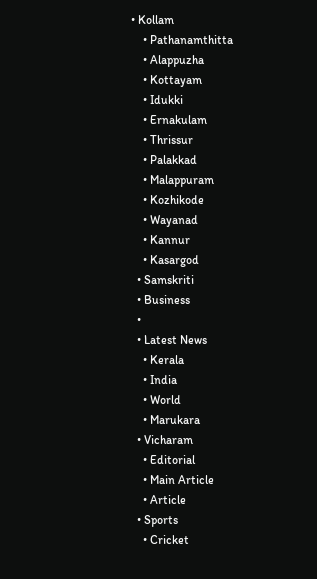• Kollam
    • Pathanamthitta
    • Alappuzha
    • Kottayam
    • Idukki
    • Ernakulam
    • Thrissur
    • Palakkad
    • Malappuram
    • Kozhikode
    • Wayanad
    • Kannur
    • Kasargod
  • Samskriti
  • Business
  •
  • Latest News
    • Kerala
    • India
    • World
    • Marukara
  • Vicharam
    • Editorial
    • Main Article
    • Article
  • Sports
    • Cricket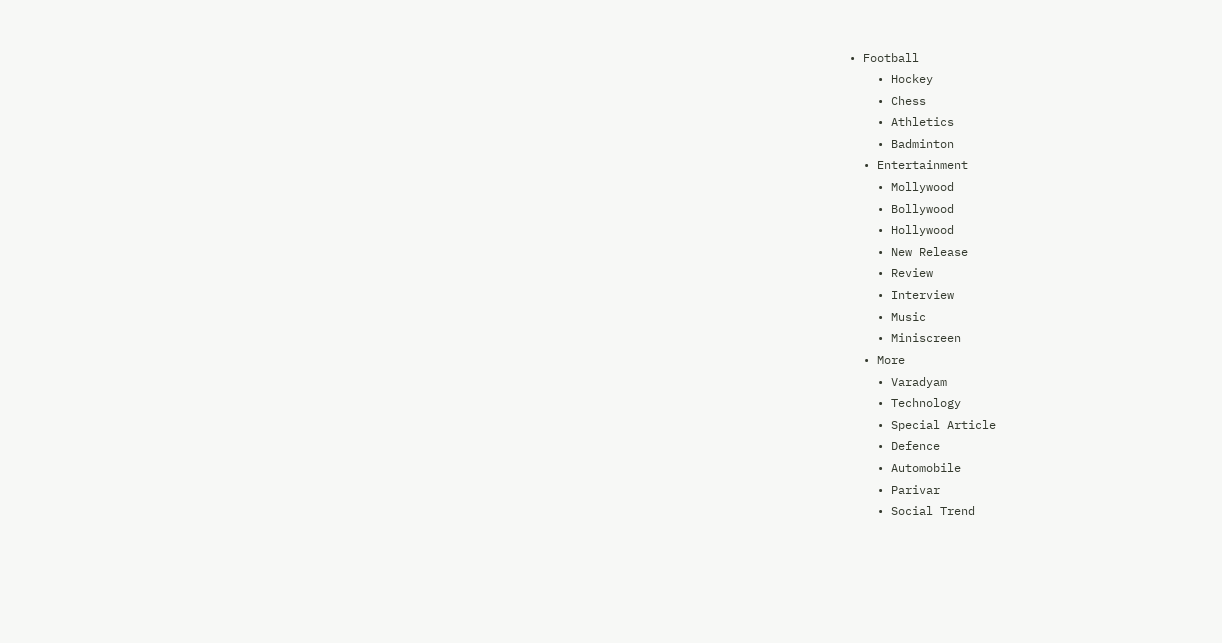• Football
    • Hockey
    • Chess
    • Athletics
    • Badminton
  • Entertainment
    • Mollywood
    • Bollywood
    • Hollywood
    • New Release
    • Review
    • Interview
    • Music
    • Miniscreen
  • More
    • Varadyam
    • Technology
    • Special Article
    • Defence
    • Automobile
    • Parivar
    • Social Trend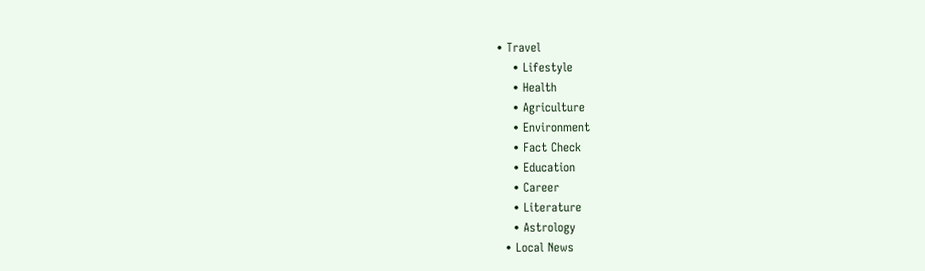• Travel
    • Lifestyle
    • Health
    • Agriculture
    • Environment
    • Fact Check
    • Education
    • Career
    • Literature
    • Astrology
  • Local News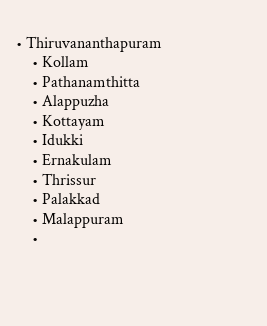• Thiruvananthapuram
    • Kollam
    • Pathanamthitta
    • Alappuzha
    • Kottayam
    • Idukki
    • Ernakulam
    • Thrissur
    • Palakkad
    • Malappuram
    •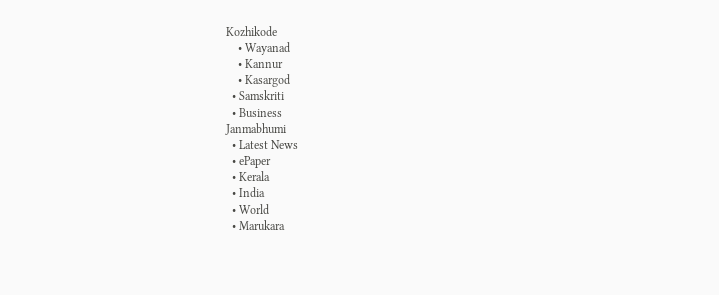Kozhikode
    • Wayanad
    • Kannur
    • Kasargod
  • Samskriti
  • Business
Janmabhumi
  • Latest News
  • ePaper
  • Kerala
  • India
  • World
  • Marukara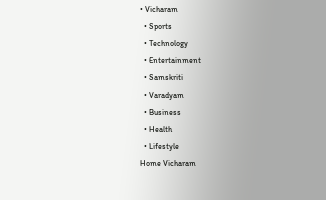• Vicharam
  • Sports
  • Technology
  • Entertainment
  • Samskriti
  • Varadyam
  • Business
  • Health
  • Lifestyle
Home Vicharam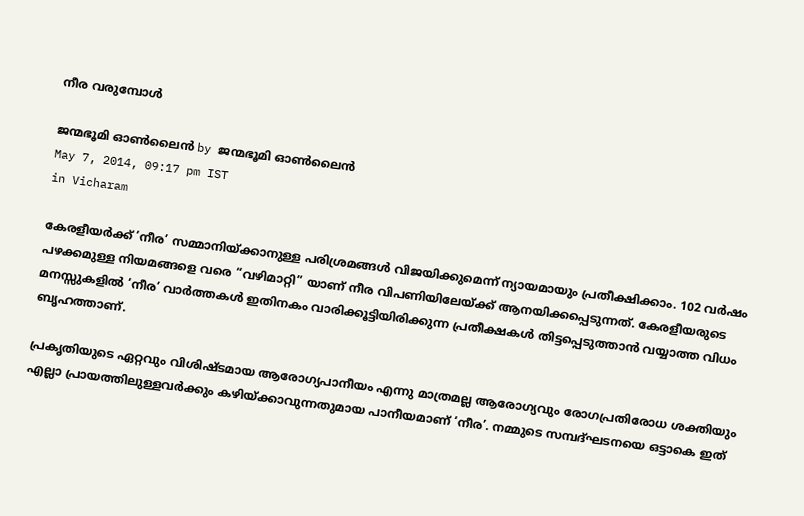നീര വരുമ്പോള്‍

ജന്മഭൂമി ഓണ്‍ലൈന്‍ by ജന്മഭൂമി ഓണ്‍ലൈന്‍
May 7, 2014, 09:17 pm IST
in Vicharam

കേരളീയര്‍ക്ക്‌ ‘നീര’ സമ്മാനിയ്‌ക്കാനുള്ള പരിശ്രമങ്ങള്‍ വിജയിക്കുമെന്ന്‌ ന്യായമായും പ്രതീക്ഷിക്കാം. 102 വര്‍ഷം പഴക്കമുള്ള നിയമങ്ങളെ വരെ “വഴിമാറ്റി” യാണ്‌ നീര വിപണിയിലേയ്‌ക്ക്‌ ആനയിക്കപ്പെടുന്നത്‌. കേരളീയരുടെ മനസ്സുകളില്‍ ‘നീര’ വാര്‍ത്തകള്‍ ഇതിനകം വാരിക്കൂട്ടിയിരിക്കുന്ന പ്രതീക്ഷകള്‍ തിട്ടപ്പെടുത്താന്‍ വയ്യാത്ത വിധം ബൃഹത്താണ്‌.

പ്രകൃതിയുടെ ഏറ്റവും വിശിഷ്ടമായ ആരോഗ്യപാനീയം എന്നു മാത്രമല്ല ആരോഗ്യവും രോഗപ്രതിരോധ ശക്തിയും എല്ലാ പ്രായത്തിലുള്ളവര്‍ക്കും കഴിയ്‌ക്കാവുന്നതുമായ പാനീയമാണ്‌ ‘നീര’. നമ്മുടെ സമ്പദ്ഘടനയെ ഒട്ടാകെ ഇത്‌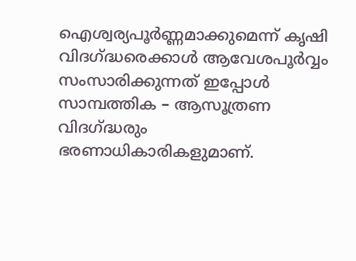ഐശ്വര്യപൂര്‍ണ്ണമാക്കുമെന്ന്‌ കൃഷി വിദഗ്‌ദ്ധരെക്കാള്‍ ആവേശപൂര്‍വ്വം സംസാരിക്കുന്നത്‌ ഇപ്പോള്‍ സാമ്പത്തിക – ആസൂത്രണ വിദഗ്‌ദ്ധരും ഭരണാധികാരികളുമാണ്‌.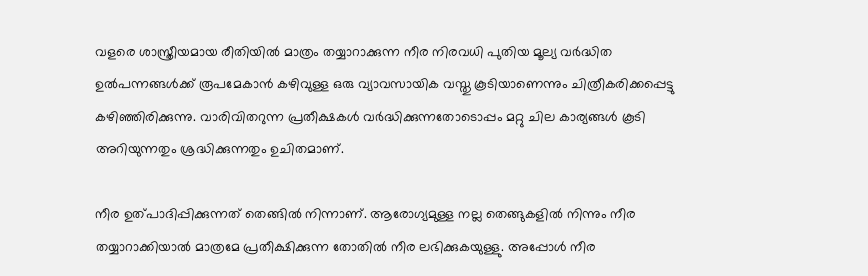വളരെ ശാസ്ത്രീയമായ രീതിയില്‍ മാത്രം തയ്യാറാക്കുന്ന നീര നിരവധി പുതിയ മൂല്യ വര്‍ദ്ധിത ഉല്‍പന്നങ്ങള്‍ക്ക്‌ രൂപമേകാന്‍ കഴിവുള്ള ഒരു വ്യാവസായിക വസ്തു കൂടിയാണെന്നും ചിത്രീകരിക്കപ്പെട്ടു കഴിഞ്ഞിരിക്കുന്നു. വാരിവിതറുന്ന പ്രതീക്ഷകള്‍ വര്‍ദ്ധിക്കുന്നതോടൊപ്പം മറ്റു ചില കാര്യങ്ങള്‍ കൂടി അറിയുന്നതും ശ്രദ്ധിക്കുന്നതും ഉചിതമാണ്‌.

നീര ഉത്പാദിപ്പിക്കുന്നത്‌ തെങ്ങില്‍ നിന്നാണ്‌. ആരോഗ്യമുള്ള നല്ല തെങ്ങുകളില്‍ നിന്നും നീര തയ്യാറാക്കിയാല്‍ മാത്രമേ പ്രതീക്ഷിക്കുന്ന തോതില്‍ നീര ലഭിക്കുകയുള്ളു. അപ്പോള്‍ നീര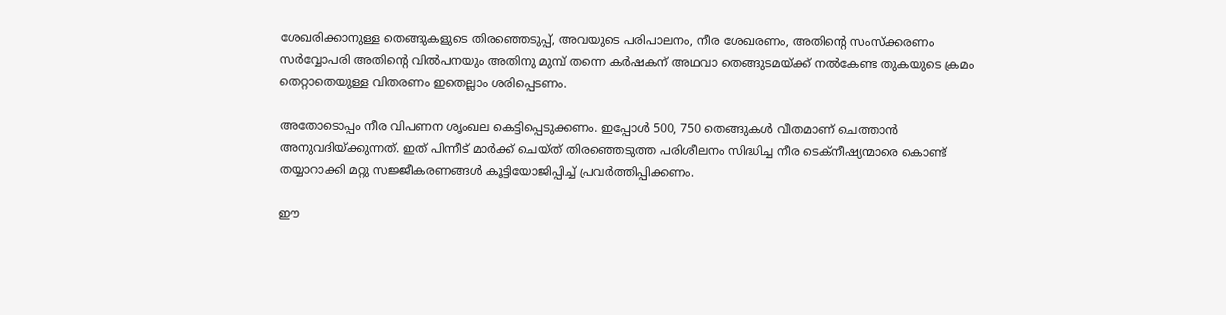ശേഖരിക്കാനുള്ള തെങ്ങുകളുടെ തിരഞ്ഞെടുപ്പ്‌, അവയുടെ പരിപാലനം, നീര ശേഖരണം, അതിന്റെ സംസ്ക്കരണം സര്‍വ്വോപരി അതിന്റെ വില്‍പനയും അതിനു മുമ്പ്‌ തന്നെ കര്‍ഷകന്‌ അഥവാ തെങ്ങുടമയ്‌ക്ക്‌ നല്‍കേണ്ട തുകയുടെ ക്രമം തെറ്റാതെയുള്ള വിതരണം ഇതെല്ലാം ശരിപ്പെടണം.

അതോടൊപ്പം നീര വിപണന ശൃംഖല കെട്ടിപ്പെടുക്കണം. ഇപ്പോള്‍ 500, 750 തെങ്ങുകള്‍ വീതമാണ്‌ ചെത്താന്‍ അനുവദിയ്‌ക്കുന്നത്‌. ഇത്‌ പിന്നീട്‌ മാര്‍ക്ക്‌ ചെയ്ത്‌ തിരഞ്ഞെടുത്ത പരിശീലനം സിദ്ധിച്ച നീര ടെക്നീഷ്യന്മാരെ കൊണ്ട്‌ തയ്യാറാക്കി മറ്റു സജ്ജീകരണങ്ങള്‍ കൂട്ടിയോജിപ്പിച്ച്‌ പ്രവര്‍ത്തിപ്പിക്കണം.

ഈ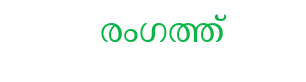രംഗത്ത്‌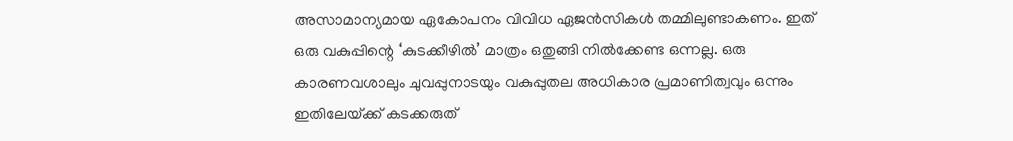അസാമാന്യമായ ഏകോപനം വിവിധ ഏജന്‍സികള്‍ തമ്മിലുണ്ടാകണം. ഇത്‌ ഒരു വകുപ്പിന്റെ ‘കുടക്കീഴില്‍’ മാത്രം ഒതുങ്ങി നില്‍ക്കേണ്ട ഒന്നല്ല. ഒരു കാരണവശാലും ചുവപ്പുനാടയും വകുപ്പുതല അധികാര പ്രമാണിത്വവും ഒന്നും ഇതിലേയ്‌ക്ക്‌ കടക്കരുത്‌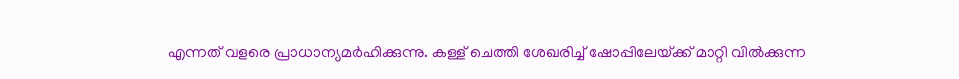എന്നത്‌ വളരെ പ്രാധാന്യമര്‍ഹിക്കുന്നു. കള്ള്‌ ചെത്തി ശേഖരിച്ച്‌ ഷോപ്പിലേയ്‌ക്ക്‌ മാറ്റി വില്‍ക്കുന്ന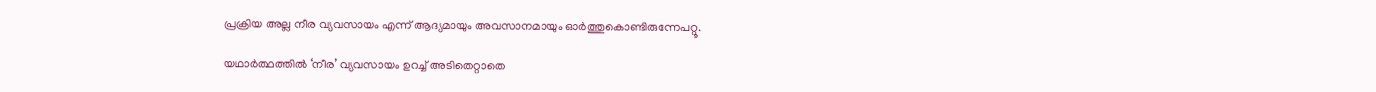പ്രക്രിയ അല്ല നീര വ്യവസായം എന്ന്‌ ആദ്യമായും അവസാനമായും ഓര്‍ത്തുകൊണ്ടിരുന്നേപറ്റൂ.

യഥാര്‍ത്ഥത്തില്‍ ‘നീര’ വ്യവസായം ഉറച്ച്‌ അടിതെറ്റാതെ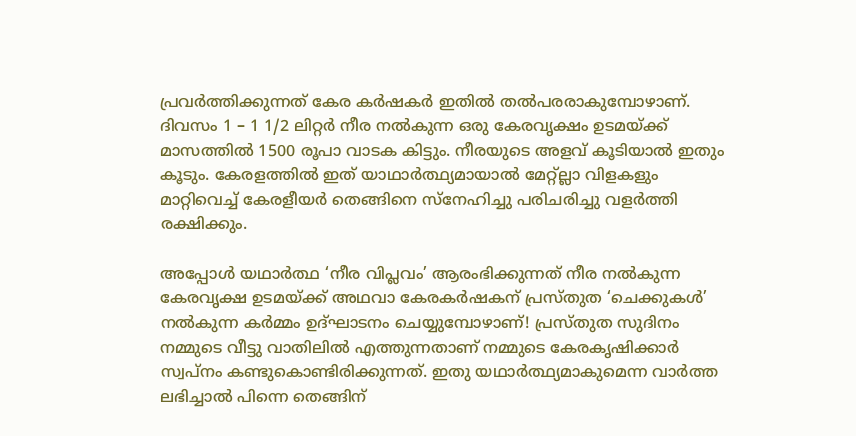പ്രവര്‍ത്തിക്കുന്നത്‌ കേര കര്‍ഷകര്‍ ഇതില്‍ തല്‍പരരാകുമ്പോഴാണ്‌. ദിവസം 1 – 1 1/2 ലിറ്റര്‍ നീര നല്‍കുന്ന ഒരു കേരവൃക്ഷം ഉടമയ്‌ക്ക്‌ മാസത്തില്‍ 1500 രൂപാ വാടക കിട്ടും. നീരയുടെ അളവ്‌ കൂടിയാല്‍ ഇതും കൂടും. കേരളത്തില്‍ ഇത്‌ യാഥാര്‍ത്ഥ്യമായാല്‍ മേറ്റ്ല്ലാ വിളകളും മാറ്റിവെച്ച്‌ കേരളീയര്‍ തെങ്ങിനെ സ്നേഹിച്ചു പരിചരിച്ചു വളര്‍ത്തി രക്ഷിക്കും.

അപ്പോള്‍ യഥാര്‍ത്ഥ ‘നീര വിപ്ലവം’ ആരംഭിക്കുന്നത്‌ നീര നല്‍കുന്ന കേരവൃക്ഷ ഉടമയ്‌ക്ക്‌ അഥവാ കേരകര്‍ഷകന്‌ പ്രസ്തുത ‘ചെക്കുകള്‍’ നല്‍കുന്ന കര്‍മ്മം ഉദ്ഘാടനം ചെയ്യുമ്പോഴാണ്‌! പ്രസ്തുത സുദിനം നമ്മുടെ വീട്ടു വാതിലില്‍ എത്തുന്നതാണ്‌ നമ്മുടെ കേരകൃഷിക്കാര്‍ സ്വപ്നം കണ്ടുകൊണ്ടിരിക്കുന്നത്‌. ഇതു യഥാര്‍ത്ഥ്യമാകുമെന്ന വാര്‍ത്ത ലഭിച്ചാല്‍ പിന്നെ തെങ്ങിന്‌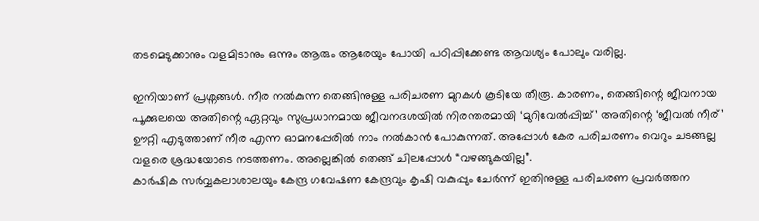തടമെടുക്കാനും വളമിടാനും ഒന്നും ആരും ആരേയും പോയി പഠിപ്പിക്കേണ്ട ആവശ്യം പോലും വരില്ല.

ഇനിയാണ്‌ പ്രശ്നങ്ങള്‍. നീര നല്‍കുന്ന തെങ്ങിനുള്ള പരിചരണ മുറകള്‍ കൂടിയേ തീരൂ. കാരണം, തെങ്ങിന്റെ ജീവനായ പൂക്കുലയെ അതിന്റെ ഏറ്റവും സുപ്രധാനമായ ജീവനദശയില്‍ നിരന്തരമായി ‘മുറിവേല്‍പ്പിച്ച്‌’ അതിന്റെ ‘ജീവല്‍ നീര്‌’ ഊറ്റി എടുത്താണ്‌ നീര എന്ന ഓമനപ്പേരില്‍ നാം നല്‍കാന്‍ പോകുന്നത്‌. അപ്പോള്‍ കേര പരിചരണം വെറും ചടങ്ങല്ല വളരെ ശ്രദ്ധയോടെ നടത്തണം. അല്ലെങ്കില്‍ തെങ്ങ്‌ ചിലപ്പോള്‍ “വഴങ്ങുകയില്ല”.
കാര്‍ഷിക സര്‍വ്വകലാശാലയും കേന്ദ്ര ഗവേഷണ കേന്ദ്രവും കൃഷി വകുപ്പും ചേര്‍ന്ന്‌ ഇതിനുള്ള പരിചരണ പ്രവര്‍ത്തന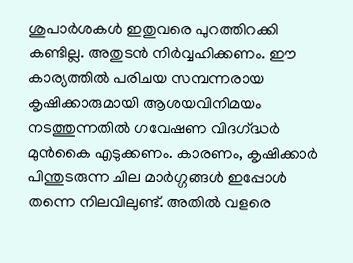ശുപാര്‍ശകള്‍ ഇതുവരെ പുറത്തിറക്കി കണ്ടില്ല. അതുടന്‍ നിര്‍വ്വഹിക്കണം. ഈ കാര്യത്തില്‍ പരിചയ സമ്പന്നരായ കൃഷിക്കാരുമായി ആശയവിനിമയം നടത്തുന്നതില്‍ ഗവേഷണ വിദഗ്‌ദ്ധര്‍ മുന്‍കൈ എടുക്കണം. കാരണം, കൃഷിക്കാര്‍ പിന്തുടരുന്ന ചില മാര്‍ഗ്ഗങ്ങള്‍ ഇപ്പോള്‍ തന്നെ നിലവിലുണ്ട്‌. അതില്‍ വളരെ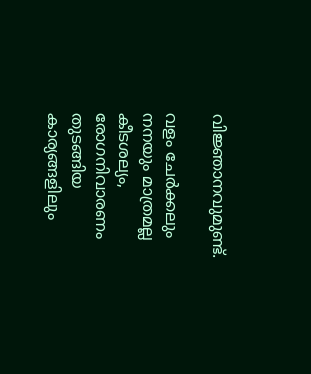വിജ്ഞാനവുമുണ്ട്‌.

വളം ചേര്‍ക്കലും നനയും മാത്രമല്ല കീടശല്യം, രോഗനിവാരണം തുടങ്ങിയ കാര്യങ്ങളിലും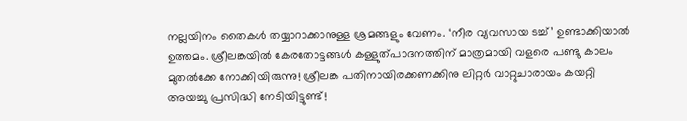നല്ലയിനം തൈകള്‍ തയ്യാറാക്കാനുള്ള ശ്രമങ്ങളും വേണം. ‘നീര വ്യവസായ ടച്ച്‌’ ഉണ്ടാക്കിയാല്‍ ഉത്തമം. ശ്രീലങ്കയില്‍ കേരതോട്ടങ്ങള്‍ കള്ളുത്പാദനത്തിന്‌ മാത്രമായി വളരെ പണ്ടു കാലം മുതല്‍ക്കേ നോക്കിയിരുന്നു! ശ്രീലങ്ക പതിനായിരക്കണക്കിനു ലിറ്റര്‍ വാറ്റുചാരായം കയറ്റി അയച്ചു പ്രസിദ്ധി നേടിയിട്ടുണ്ട്‌!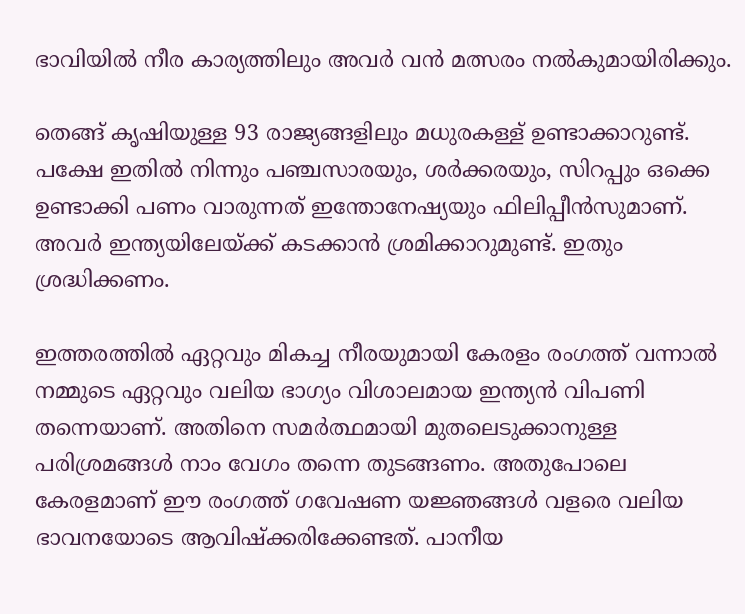ഭാവിയില്‍ നീര കാര്യത്തിലും അവര്‍ വന്‍ മത്സരം നല്‍കുമായിരിക്കും.

തെങ്ങ്‌ കൃഷിയുള്ള 93 രാജ്യങ്ങളിലും മധുരകള്ള്‌ ഉണ്ടാക്കാറുണ്ട്‌. പക്ഷേ ഇതില്‍ നിന്നും പഞ്ചസാരയും, ശര്‍ക്കരയും, സിറപ്പും ഒക്കെ ഉണ്ടാക്കി പണം വാരുന്നത്‌ ഇന്തോനേഷ്യയും ഫിലിപ്പീന്‍സുമാണ്‌. അവര്‍ ഇന്ത്യയിലേയ്‌ക്ക്‌ കടക്കാന്‍ ശ്രമിക്കാറുമുണ്ട്‌. ഇതും ശ്രദ്ധിക്കണം.

ഇത്തരത്തില്‍ ഏറ്റവും മികച്ച നീരയുമായി കേരളം രംഗത്ത്‌ വന്നാല്‍ നമ്മുടെ ഏറ്റവും വലിയ ഭാഗ്യം വിശാലമായ ഇന്ത്യന്‍ വിപണി തന്നെയാണ്‌. അതിനെ സമര്‍ത്ഥമായി മുതലെടുക്കാനുള്ള പരിശ്രമങ്ങള്‍ നാം വേഗം തന്നെ തുടങ്ങണം. അതുപോലെ കേരളമാണ്‌ ഈ രംഗത്ത്‌ ഗവേഷണ യജ്ഞങ്ങള്‍ വളരെ വലിയ ഭാവനയോടെ ആവിഷ്ക്കരിക്കേണ്ടത്‌. പാനീയ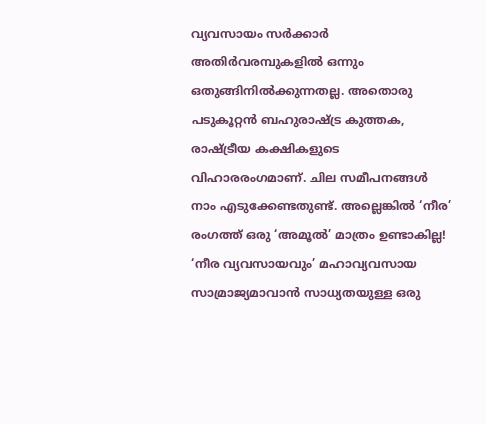വ്യവസായം സര്‍ക്കാര്‍ അതിര്‍വരമ്പുകളില്‍ ഒന്നും ഒതുങ്ങിനില്‍ക്കുന്നതല്ല. അതൊരു പടുകൂറ്റന്‍ ബഹുരാഷ്‌ട്ര കുത്തക, രാഷ്‌ട്രീയ കക്ഷികളുടെ വിഹാരരംഗമാണ്‌. ചില സമീപനങ്ങള്‍ നാം എടുക്കേണ്ടതുണ്ട്‌. അല്ലെങ്കില്‍ ‘നീര’ രംഗത്ത്‌ ഒരു ‘അമൂല്‍’ മാത്രം ഉണ്ടാകില്ല! ‘നീര വ്യവസായവും’ മഹാവ്യവസായ സാമ്രാജ്യമാവാന്‍ സാധ്യതയുള്ള ഒരു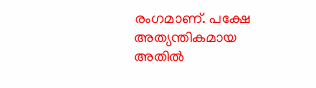രംഗമാണ്‌. പക്ഷേ അത്യന്തികമായ അതില്‍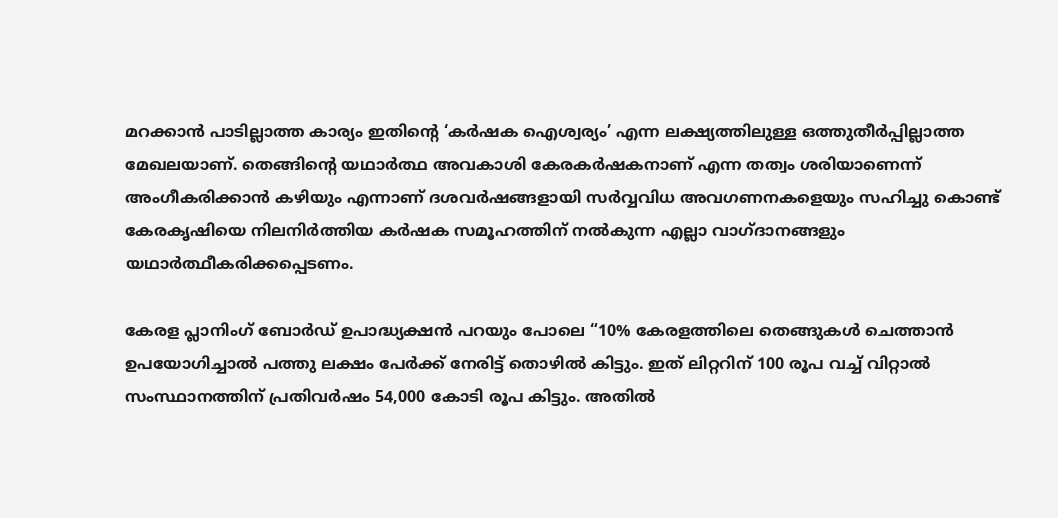മറക്കാന്‍ പാടില്ലാത്ത കാര്യം ഇതിന്റെ ‘കര്‍ഷക ഐശ്വര്യം’ എന്ന ലക്ഷ്യത്തിലുള്ള ഒത്തുതീര്‍പ്പില്ലാത്ത മേഖലയാണ്‌. തെങ്ങിന്റെ യഥാര്‍ത്ഥ അവകാശി കേരകര്‍ഷകനാണ്‌ എന്ന തത്വം ശരിയാണെന്ന്‌ അംഗീകരിക്കാന്‍ കഴിയും എന്നാണ്‌ ദശവര്‍ഷങ്ങളായി സര്‍വ്വവിധ അവഗണനകളെയും സഹിച്ചു കൊണ്ട്‌ കേരകൃഷിയെ നിലനിര്‍ത്തിയ കര്‍ഷക സമൂഹത്തിന്‌ നല്‍കുന്ന എല്ലാ വാഗ്ദാനങ്ങളും യഥാര്‍ത്ഥീകരിക്കപ്പെടണം.

കേരള പ്ലാനിംഗ്‌ ബോര്‍ഡ്‌ ഉപാദ്ധ്യക്ഷന്‍ പറയും പോലെ “10% കേരളത്തിലെ തെങ്ങുകള്‍ ചെത്താന്‍ ഉപയോഗിച്ചാല്‍ പത്തു ലക്ഷം പേര്‍ക്ക്‌ നേരിട്ട്‌ തൊഴില്‍ കിട്ടും. ഇത്‌ ലിറ്ററിന്‌ 100 രൂപ വച്ച്‌ വിറ്റാല്‍ സംസ്ഥാനത്തിന്‌ പ്രതിവര്‍ഷം 54,000 കോടി രൂപ കിട്ടും. അതില്‍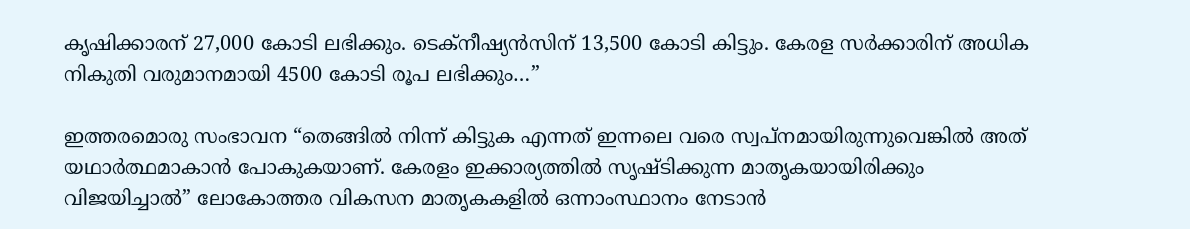കൃഷിക്കാരന്‌ 27,000 കോടി ലഭിക്കും. ടെക്നീഷ്യന്‍സിന്‌ 13,500 കോടി കിട്ടും. കേരള സര്‍ക്കാരിന്‌ അധിക നികുതി വരുമാനമായി 4500 കോടി രൂപ ലഭിക്കും…”

ഇത്തരമൊരു സംഭാവന “തെങ്ങില്‍ നിന്ന്‌ കിട്ടുക എന്നത്‌ ഇന്നലെ വരെ സ്വപ്നമായിരുന്നുവെങ്കില്‍ അത്‌ യഥാര്‍ത്ഥമാകാന്‍ പോകുകയാണ്‌. കേരളം ഇക്കാര്യത്തില്‍ സൃഷ്ടിക്കുന്ന മാതൃകയായിരിക്കും വിജയിച്ചാല്‍” ലോകോത്തര വികസന മാതൃകകളില്‍ ഒന്നാംസ്ഥാനം നേടാന്‍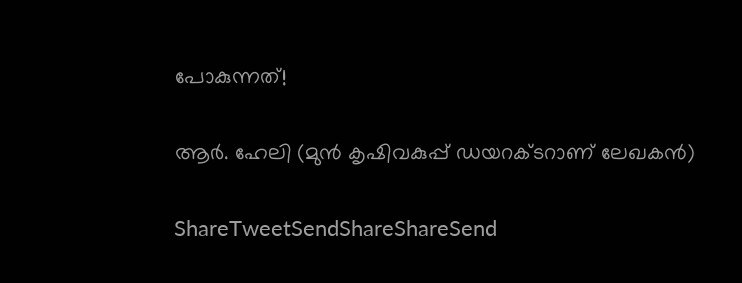പോകുന്നത്‌!

ആര്‍. ഹേലി (മുന്‍ കൃഷിവകുപ്പ്‌ ഡയറക്ടറാണ്‌ ലേഖകന്‍)

ShareTweetSendShareShareSend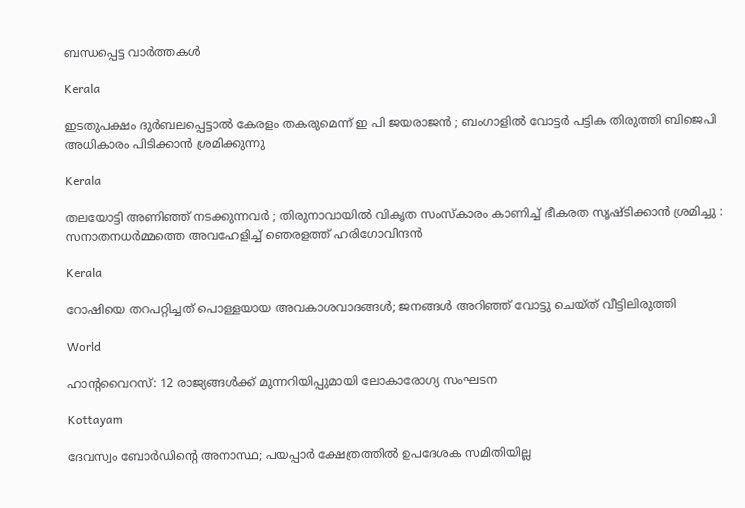ബന്ധപ്പെട്ട വാര്‍ത്തകള്‍

Kerala

ഇടതുപക്ഷം ദുർബലപ്പെട്ടാൽ കേരളം തകരുമെന്ന് ഇ പി ജയരാജൻ ; ബംഗാളിൽ വോട്ടർ പട്ടിക തിരുത്തി ബിജെപി അധികാരം പിടിക്കാൻ ശ്രമിക്കുന്നു

Kerala

തലയോട്ടി അണിഞ്ഞ് നടക്കുന്നവർ ; തിരുനാവായിൽ വികൃത സംസ്കാരം കാണിച്ച് ഭീകരത സൃഷ്ടിക്കാൻ ശ്രമിച്ചു : സനാതനധർമ്മത്തെ അവഹേളിച്ച് ഞെരളത്ത് ഹരിഗോവിന്ദൻ

Kerala

റോഷിയെ തറപറ്റിച്ചത് പൊള്ളയായ അവകാശവാദങ്ങള്‍; ജനങ്ങള്‍ അറിഞ്ഞ് വോട്ടു ചെയ്ത് വീട്ടിലിരുത്തി

World

ഹാൻ്റവൈറസ്: 12 രാജ്യങ്ങൾക്ക് മുന്നറിയിപ്പുമായി ലോകാരോഗ്യ സംഘടന

Kottayam

ദേവസ്വം ബോര്‍ഡിന്റെ അനാസ്ഥ; പയപ്പാര്‍ ക്ഷേത്രത്തില്‍ ഉപദേശക സമിതിയില്ല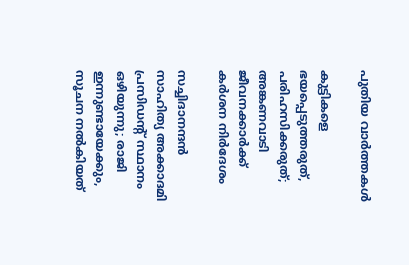പുതിയ വാര്‍ത്തകള്‍

കുട്ടികളെ ഭയപ്പെടുത്തരുത്, പരിഹസിക്കരുത്; അങ്കണവാടി ജീവനക്കാർക്ക് കർശന നിർദേശം

സച്ചിദാനന്ദൻ സാഹിത്യ അക്കാദമി പ്രസിഡന്റ് സ്ഥാനം ഒഴിയുന്നു; രാജി ഇന്നുണ്ടായേക്കും, സൂചന നൽകിയത്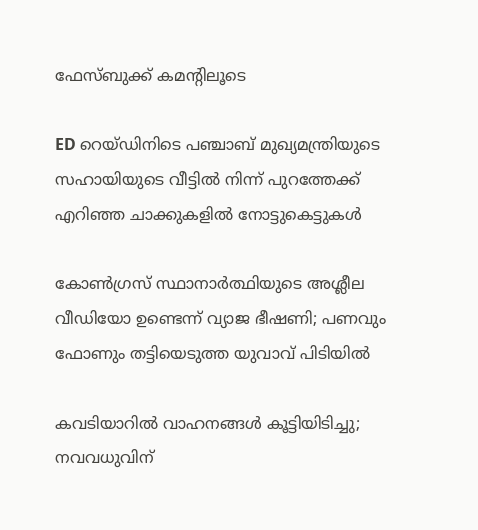ഫേസ്ബുക്ക് കമന്റിലൂടെ

ED റെയ്ഡിനിടെ പഞ്ചാബ് മുഖ്യമന്ത്രിയുടെ സഹായിയുടെ വീട്ടിൽ നിന്ന് പുറത്തേക്ക് എറിഞ്ഞ ചാക്കുകളിൽ നോട്ടുകെട്ടുകൾ

കോൺഗ്രസ് സ്ഥാനാർത്ഥിയുടെ അശ്ലീല വീഡിയോ ഉണ്ടെന്ന് വ്യാജ ഭീഷണി; പണവും ഫോണും തട്ടിയെടുത്ത യുവാവ് പിടിയിൽ

കവടിയാറിൽ വാഹനങ്ങൾ കൂട്ടിയിടിച്ചു; നവവധുവിന്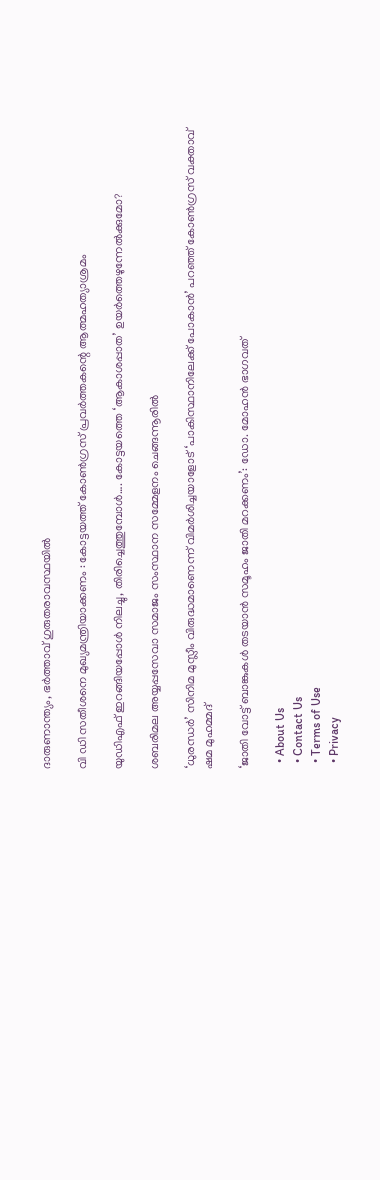ദാരുണാന്ത്യം, ഭർത്താവ് ഗുരുതരാവസ്ഥയിൽ

വി ഡി സതീശനെ മുഖ്യമന്ത്രിയാക്കണം : കോട്ടയത്ത് കോൺഗ്രസ് പ്രവർത്തകന്റെ ആത്മഹത്യാശ്രമം

യുഡിഎഫ് ഇറങ്ങിയപ്പോള്‍ നിലച്ചു, തിരിച്ചെത്തുമ്പോള്‍…. കോട്ടയത്തെ ‘ആകാശപ്പാത’ ഉയര്‍ത്തെഴുന്നേല്‍ക്കുമോ?

ശബരിമല അയ്യപ്പസേവാ സമാജം സംസ്ഥാന സമ്മേളനം ചെങ്ങന്നൂരില്‍

‘ധുരന്ധർ’ സിനിമ മുസ്ലീം വിരുദ്ധമാണെന്ന് വിമർശിച്ചയാളോട് ‘പാകിസ്ഥാനിലേക്ക് പോകാൻ’ പറഞ്ഞ് കോൺഗ്രസ് വക്താവ് ഷമ മുഹമ്മദ്

‘ജാതി വോട്ട് ബാങ്കുകള്‍ തടയാന്‍ സമൂഹം ജാതി മറക്കണം’: ഡോ. മോഹന്‍ ഭാഗവത്

  • About Us
  • Contact Us
  • Terms of Use
  • Privacy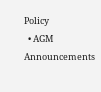Policy
  • AGM Announcements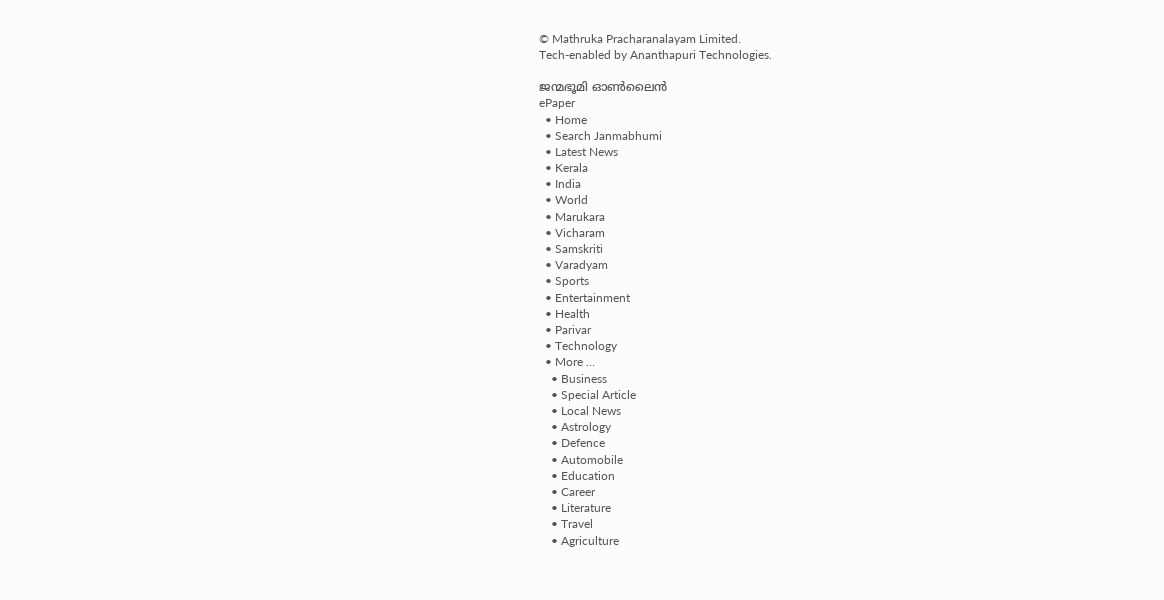© Mathruka Pracharanalayam Limited.
Tech-enabled by Ananthapuri Technologies.

ജന്മഭൂമി ഓണ്‍ലൈന്‍
ePaper
  • Home
  • Search Janmabhumi
  • Latest News
  • Kerala
  • India
  • World
  • Marukara
  • Vicharam
  • Samskriti
  • Varadyam
  • Sports
  • Entertainment
  • Health
  • Parivar
  • Technology
  • More …
    • Business
    • Special Article
    • Local News
    • Astrology
    • Defence
    • Automobile
    • Education
    • Career
    • Literature
    • Travel
    • Agriculture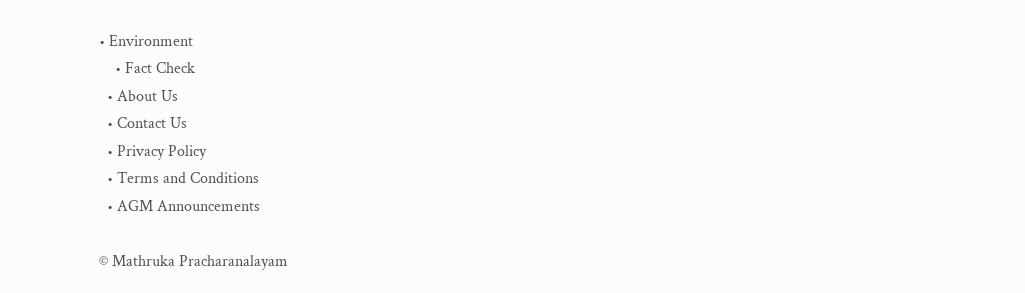• Environment
    • Fact Check
  • About Us
  • Contact Us
  • Privacy Policy
  • Terms and Conditions
  • AGM Announcements

© Mathruka Pracharanalayam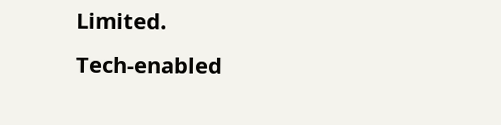Limited.
Tech-enabled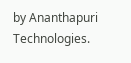by Ananthapuri Technologies.